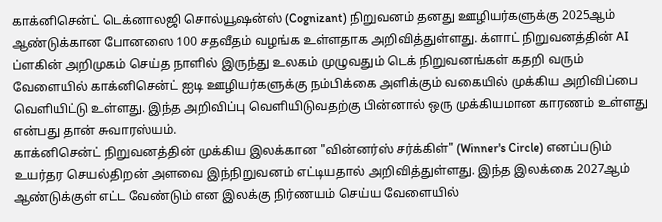காக்னிசென்ட் டெக்னாலஜி சொல்யூஷன்ஸ் (Cognizant) நிறுவனம் தனது ஊழியர்களுக்கு 2025ஆம் ஆண்டுக்கான போனஸை 100 சதவீதம் வழங்க உள்ளதாக அறிவித்துள்ளது. க்ளாட் நிறுவனத்தின் AI ப்ளகின் அறிமுகம் செய்த நாளில் இருந்து உலகம் முழுவதும் டெக் நிறுவனங்கள் கதறி வரும் வேளையில் காக்னிசென்ட் ஐடி ஊழியர்களுக்கு நம்பிக்கை அளிக்கும் வகையில் முக்கிய அறிவிப்பை வெளியிட்டு உள்ளது. இந்த அறிவிப்பு வெளியிடுவதற்கு பின்னால் ஒரு முக்கியமான காரணம் உள்ளது என்பது தான் சுவாரஸ்யம்.
காக்னிசென்ட் நிறுவனத்தின் முக்கிய இலக்கான "வின்னர்ஸ் சர்க்கிள்" (Winner's Circle) எனப்படும் உயர்தர செயல்திறன் அளவை இந்நிறுவனம் எட்டியதால் அறிவித்துள்ளது. இந்த இலக்கை 2027ஆம் ஆண்டுக்குள் எட்ட வேண்டும் என இலக்கு நிர்ணயம் செய்ய வேளையில்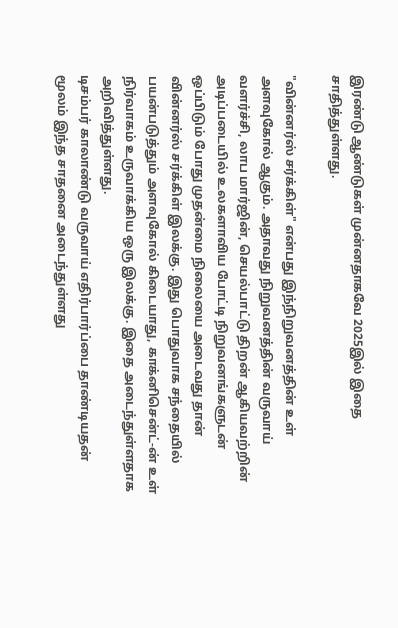இரண்டு ஆண்டுகள் முன்னதாகவே 2025இல் இதை சாதித்துள்ளது.

"வின்னர்ஸ் சர்க்கிள்" என்பது இந்நிறுவனத்தின் உள் அளவுகோல் ஆகும். அதாவது நிறுவனத்தின் வருவாய் வளர்ச்சி, லாப மார்ஜின், செயல்பாட்டு திறன் ஆகியவற்றின் அடிப்படையில் உலகளாவிய போட்டி நிறுவனங்களுடன் ஒப்பிடும் போது முதன்மை நிலையை அடைவது தான் வின்னர்ஸ் சர்க்கிள் இலக்கு. இது பொதுவாக சந்தையில் பயன்படுத்தும் அளவுகோல் கிடையாது, காக்னிசென்ட்-ன் உள் நிர்வாகம் உருவாக்கிய ஒரு இலக்கு. இதை அடைந்துள்ளதாக அறிவித்துள்ளது.
டிசம்பர் காலாண்டு வருவாய் எதிர்பார்ப்பை தாண்டியதன் மூலம் இந்த சாதனை அடைந்துள்ளது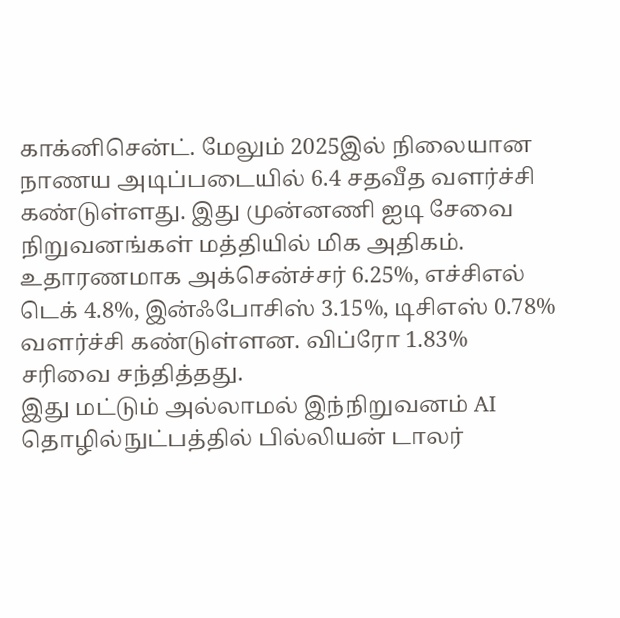காக்னிசென்ட். மேலும் 2025இல் நிலையான நாணய அடிப்படையில் 6.4 சதவீத வளர்ச்சி கண்டுள்ளது. இது முன்னணி ஐடி சேவை நிறுவனங்கள் மத்தியில் மிக அதிகம். உதாரணமாக அக்சென்ச்சர் 6.25%, எச்சிஎல் டெக் 4.8%, இன்ஃபோசிஸ் 3.15%, டிசிஎஸ் 0.78% வளர்ச்சி கண்டுள்ளன. விப்ரோ 1.83% சரிவை சந்தித்தது.
இது மட்டும் அல்லாமல் இந்நிறுவனம் AI தொழில்நுட்பத்தில் பில்லியன் டாலர்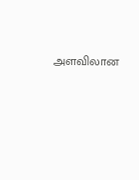அளவிலான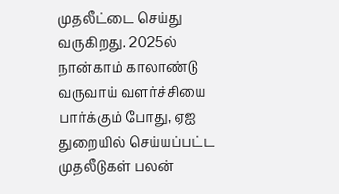முதலீட்டை செய்து வருகிறது. 2025ல் நான்காம் காலாண்டு வருவாய் வளர்ச்சியை பார்க்கும் போது, ஏஐ துறையில் செய்யப்பட்ட முதலீடுகள் பலன்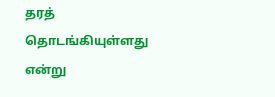தரத் தொடங்கியுள்ளது என்று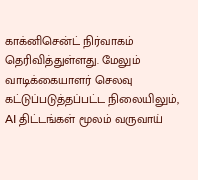காக்னிசென்ட் நிர்வாகம் தெரிவித்துள்ளது. மேலும் வாடிக்கையாளர் செலவு கட்டுப்படுத்தப்பட்ட நிலையிலும், AI திட்டங்கள் மூலம் வருவாய்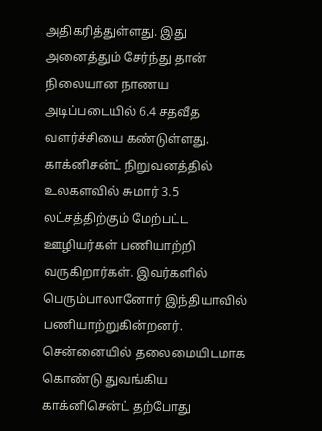அதிகரித்துள்ளது. இது அனைத்தும் சேர்ந்து தான் நிலையான நாணய அடிப்படையில் 6.4 சதவீத வளர்ச்சியை கண்டுள்ளது.
காக்னிசன்ட் நிறுவனத்தில் உலகளவில் சுமார் 3.5 லட்சத்திற்கும் மேற்பட்ட ஊழியர்கள் பணியாற்றி வருகிறார்கள். இவர்களில் பெரும்பாலானோர் இந்தியாவில் பணியாற்றுகின்றனர். சென்னையில் தலைமையிடமாக கொண்டு துவங்கிய காக்னிசென்ட் தற்போது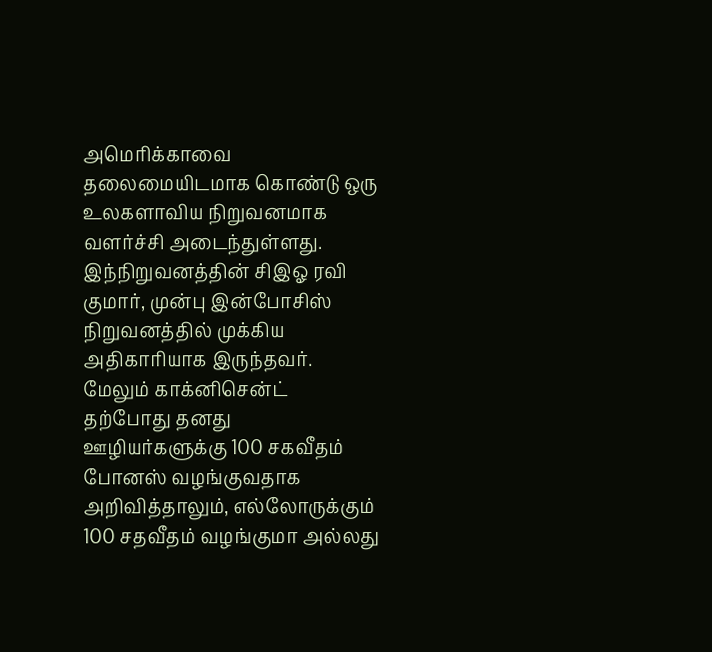அமெரிக்காவை தலைமையிடமாக கொண்டு ஒரு உலகளாவிய நிறுவனமாக வளர்ச்சி அடைந்துள்ளது. இந்நிறுவனத்தின் சிஇஓ ரவி குமார், முன்பு இன்போசிஸ் நிறுவனத்தில் முக்கிய அதிகாரியாக இருந்தவர்.
மேலும் காக்னிசென்ட் தற்போது தனது ஊழியர்களுக்கு 100 சகவீதம் போனஸ் வழங்குவதாக அறிவித்தாலும், எல்லோருக்கும் 100 சதவீதம் வழங்குமா அல்லது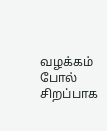வழக்கம் போல் சிறப்பாக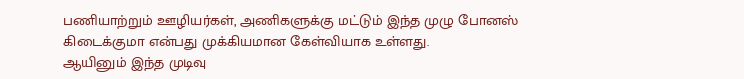பணியாற்றும் ஊழியர்கள், அணிகளுக்கு மட்டும் இந்த முழு போனஸ் கிடைக்குமா என்பது முக்கியமான கேள்வியாக உள்ளது.
ஆயினும் இந்த முடிவு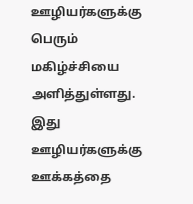ஊழியர்களுக்கு பெரும் மகிழ்ச்சியை அளித்துள்ளது. இது ஊழியர்களுக்கு ஊக்கத்தை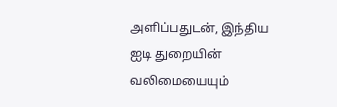அளிப்பதுடன், இந்திய ஐடி துறையின் வலிமையையும்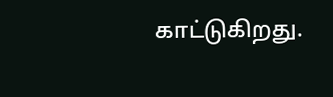காட்டுகிறது.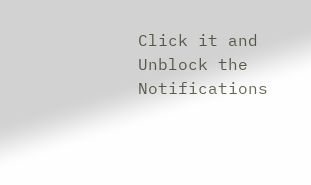Click it and Unblock the Notifications